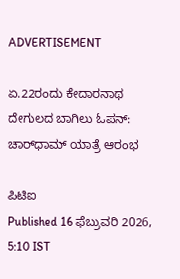ADVERTISEMENT

ಏ.22ರಂದು ಕೇದಾರನಾಥ ದೇಗುಲದ ಬಾಗಿಲು ಓಪನ್: ಚಾರ್‌ಧಾಮ್‌ ಯಾತ್ರೆ ಆರಂಭ

ಪಿಟಿಐ
Published 16 ಫೆಬ್ರುವರಿ 2026, 5:10 IST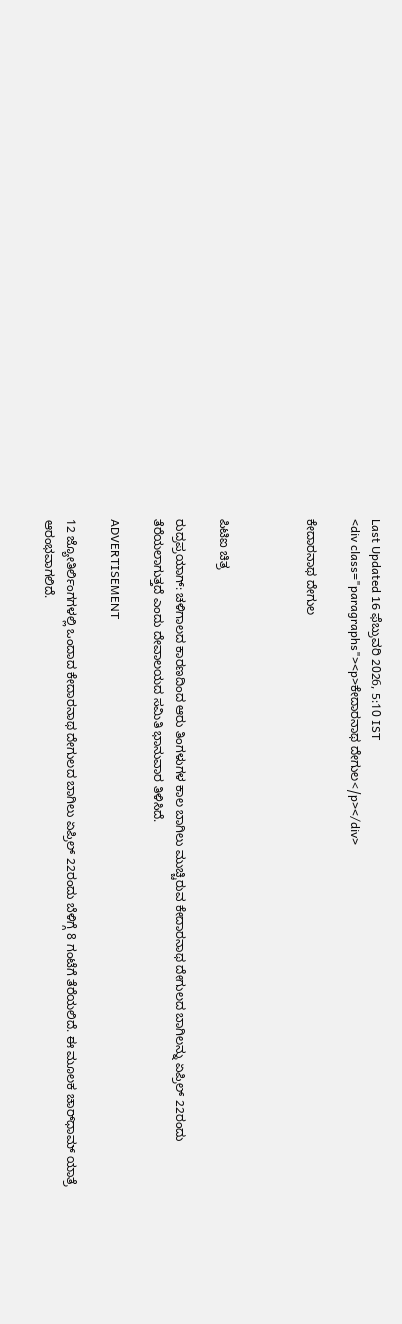Last Updated 16 ಫೆಬ್ರುವರಿ 2026, 5:10 IST
<div class="paragraphs"><p>ಕೇದಾರನಾಥ ದೇಗುಲ</p></div>

ಕೇದಾರನಾಥ ದೇಗುಲ



ಪಿಟಿಐ ಚಿತ್ರ

ರುದ್ರಪ್ರಯಾಗ್: ಚಳಿಗಾಲದ ಕಾರಣದಿಂದ ಆರು ತಿಂಗಳುಗಳ ಕಾಲ ಬಾಗಿಲು ಮುಚ್ಚಿರುವ ಕೇದಾರನಾಥ ದೇಗುಲದ ಬಾಗಿಲನ್ನು ಏಪ್ರಿಲ್‌ 22ರಂದು ತೆರೆಯಲಾಗುತ್ತದೆ ಎಂದು ದೇವಾಲಯದ ಸಮಿತಿ ಭಾನುವಾರ ತಿಳಿಸಿದೆ.

ADVERTISEMENT

12 ಜ್ಯೋತಿರ್ಲಿಂಗಗಳಲ್ಲಿ ಒಂದಾದ ಕೇದಾರನಾಥ ದೇಗುಲದ ಬಾಗಿಲು ಏಪ್ರಿಲ್‌ 22ರಂದು ಬೆಳಿಗ್ಗೆ 8 ಗಂಟೆಗೆ ತೆರೆಯಲಿದೆ. ಈ ಮೂಲಕ ಚಾರ್‌ಧಾಮ್‌ ಯಾತ್ರೆ ಆರಂಭವಾಗಲಿದೆ.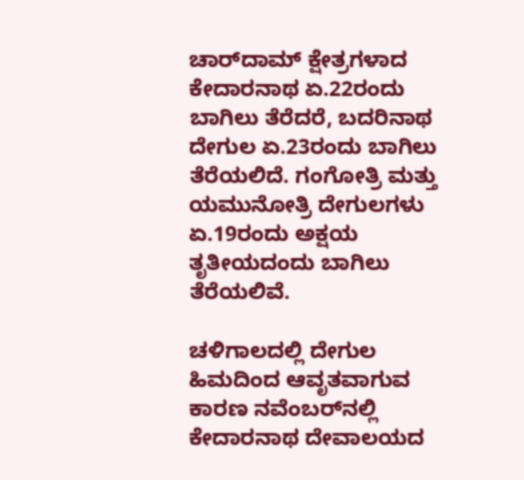ಚಾರ್‌ದಾಮ್‌ ಕ್ಷೇತ್ರಗಳಾದ ಕೇದಾರನಾಥ ಏ.22ರಂದು ಬಾಗಿಲು ತೆರೆದರೆ, ಬದರಿನಾಥ ದೇಗುಲ ಏ.23ರಂದು ಬಾಗಿಲು ತೆರೆಯಲಿದೆ. ಗಂಗೋತ್ರಿ ಮತ್ತು ಯಮುನೋತ್ರಿ ದೇಗುಲಗಳು ಏ.19ರಂದು ಅಕ್ಷಯ ತೃತೀಯದಂದು ಬಾಗಿಲು ತೆರೆಯಲಿವೆ.

ಚಳಿಗಾಲದಲ್ಲಿ ದೇಗುಲ ಹಿಮದಿಂದ ಆವೃತವಾಗುವ ಕಾರಣ ನವೆಂಬರ್‌ನಲ್ಲಿ ಕೇದಾರನಾಥ ದೇವಾಲಯದ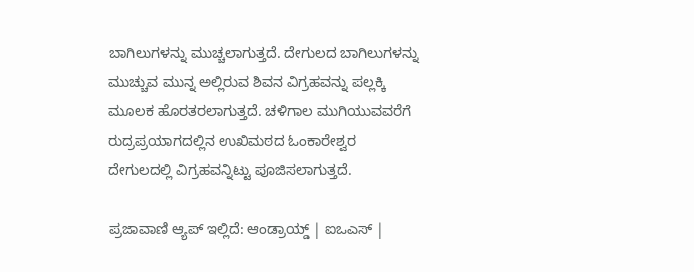ಬಾಗಿಲುಗಳನ್ನು ಮುಚ್ಚಲಾಗುತ್ತದೆ. ದೇಗುಲದ ಬಾಗಿಲುಗಳನ್ನು ಮುಚ್ಚುವ ಮುನ್ನ ಅಲ್ಲಿರುವ ಶಿವನ ವಿಗ್ರಹವನ್ನು ಪಲ್ಲಕ್ಕಿ ಮೂಲಕ ಹೊರತರಲಾಗುತ್ತದೆ. ಚಳಿಗಾಲ ಮುಗಿಯುವವರೆಗೆ ರುದ್ರಪ್ರಯಾಗದಲ್ಲಿನ ಉಖಿಮಠದ ಓಂಕಾರೇಶ್ವರ ದೇಗುಲದಲ್ಲಿ ವಿಗ್ರಹವನ್ನಿಟ್ಟು ಪೂಜಿಸಲಾಗುತ್ತದೆ.

ಪ್ರಜಾವಾಣಿ ಆ್ಯಪ್ ಇಲ್ಲಿದೆ: ಆಂಡ್ರಾಯ್ಡ್ | ಐಒಎಸ್ |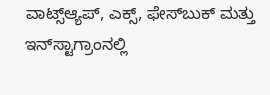ವಾಟ್ಸ್ಆ್ಯಪ್, ಎಕ್ಸ್, ಫೇಸ್‌ಬುಕ್ ಮತ್ತು ಇನ್‌ಸ್ಟಾಗ್ರಾಂನಲ್ಲಿ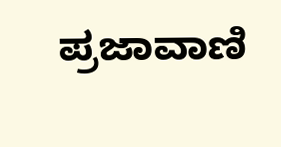ಪ್ರಜಾವಾಣಿ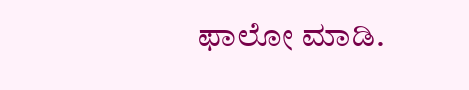ಫಾಲೋ ಮಾಡಿ.